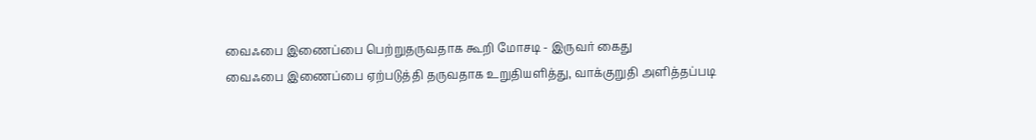வைஃபை இணைப்பை பெற்றுதருவதாக கூறி மோசடி - இருவர் கைது
வைஃபை இணைப்பை ஏற்படுத்தி தருவதாக உறுதியளித்து, வாக்குறுதி அளித்தப்படி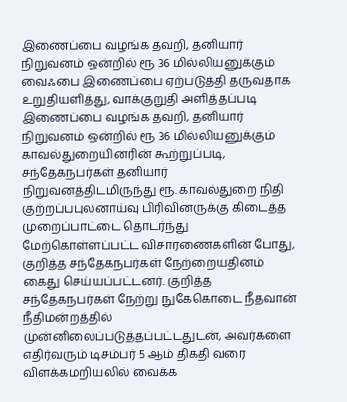இணைப்பை வழங்க தவறி, தனியார் நிறுவனம் ஒன்றில் ரூ 36 மில்லியனுக்கும்
வைஃபை இணைப்பை ஏற்படுத்தி தருவதாக உறுதியளித்து, வாக்குறுதி அளித்தப்படி இணைப்பை வழங்க தவறி, தனியார் நிறுவனம் ஒன்றில் ரூ 36 மில்லியனுக்கும்
காவல்துறையினரின் கூற்றுப்படி, சந்தேகநபர்கள் தனியார் நிறுவனத்திடமிருந்து ரூ. காவல்துறை நிதி குற்றப்பபுலனாய்வு பிரிவினருக்கு கிடைத்த முறைப்பாட்டை தொடர்ந்து மேற்கொள்ளப்பட்ட விசாரணைகளின் போது, குறித்த சந்தேகநபர்கள் நேற்றையதினம் கைது செய்யப்பட்டனர். குறித்த சந்தேகநபர்கள் நேற்று நுகேகொடை நீதவான் நீதிமன்றத்தில் முன்னிலைப்படுத்தப்பட்டதுடன், அவர்களை எதிர்வரும் டிசம்பர் 5 ஆம் திகதி வரை விளக்கமறியலில் வைக்க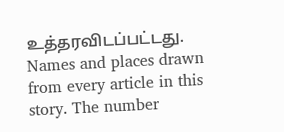உத்தரவிடப்பட்டது.
Names and places drawn from every article in this story. The number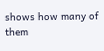shows how many of them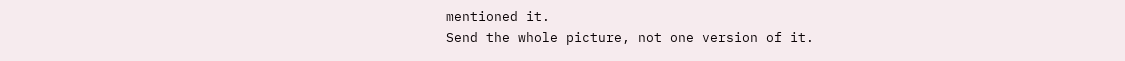mentioned it.
Send the whole picture, not one version of it.